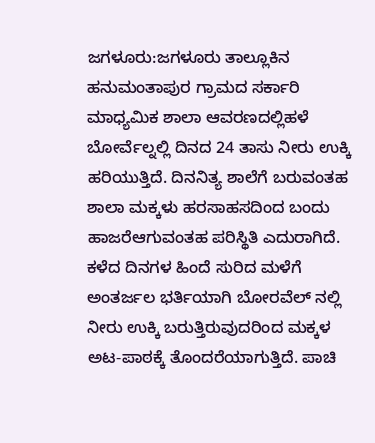ಜಗಳೂರು:ಜಗಳೂರು ತಾಲ್ಲೂಕಿನ ಹನುಮಂತಾಪುರ ಗ್ರಾಮದ ಸರ್ಕಾರಿ ಮಾಧ್ಯಮಿಕ ಶಾಲಾ ಆವರಣದಲ್ಲಿಹಳೆ ಬೋರ್ವೆಲ್ನಲ್ಲಿ ದಿನದ 24 ತಾಸು ನೀರು ಉಕ್ಕಿ ಹರಿಯುತ್ತಿದೆ. ದಿನನಿತ್ಯ ಶಾಲೆಗೆ ಬರುವಂತಹ ಶಾಲಾ ಮಕ್ಕಳು ಹರಸಾಹಸದಿಂದ ಬಂದು ಹಾಜರೆಆಗುವಂತಹ ಪರಿಸ್ಥಿತಿ ಎದುರಾಗಿದೆ.
ಕಳೆದ ದಿನಗಳ ಹಿಂದೆ ಸುರಿದ ಮಳೆಗೆ ಅಂತರ್ಜಲ ಭರ್ತಿಯಾಗಿ ಬೋರವೆಲ್ ನಲ್ಲಿ ನೀರು ಉಕ್ಕಿ ಬರುತ್ತಿರುವುದರಿಂದ ಮಕ್ಕಳ ಅಟ-ಪಾಠಕ್ಕೆ ತೊಂದರೆಯಾಗುತ್ತಿದೆ. ಪಾಚಿ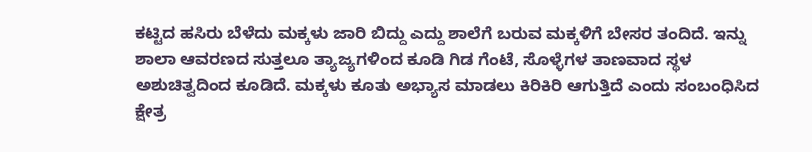ಕಟ್ಟಿದ ಹಸಿರು ಬೆಳೆದು ಮಕ್ಕಳು ಜಾರಿ ಬಿದ್ದು ಎದ್ದು ಶಾಲೆಗೆ ಬರುವ ಮಕ್ಕಳಿಗೆ ಬೇಸರ ತಂದಿದೆ. ಇನ್ನು ಶಾಲಾ ಆವರಣದ ಸುತ್ತಲೂ ತ್ಯಾಜ್ಯಗಳಿಂದ ಕೂಡಿ ಗಿಡ ಗೆಂಟೆ, ಸೊಳ್ಳೆಗಳ ತಾಣವಾದ ಸ್ಥಳ ಅಶುಚಿತ್ವದಿಂದ ಕೂಡಿದೆ. ಮಕ್ಕಳು ಕೂತು ಅಭ್ಯಾಸ ಮಾಡಲು ಕಿರಿಕಿರಿ ಆಗುತ್ತಿದೆ ಎಂದು ಸಂಬಂಧಿಸಿದ ಕ್ಷೇತ್ರ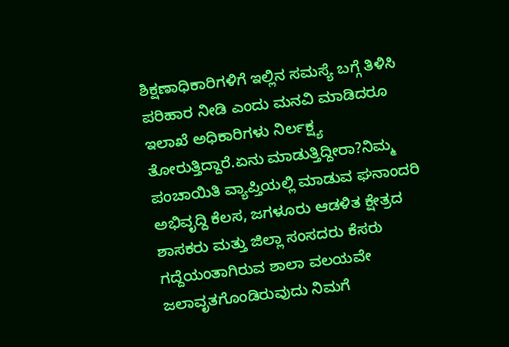ಶಿಕ್ಷಣಾಧಿಕಾರಿಗಳಿಗೆ ಇಲ್ಲಿನ ಸಮಸ್ಯೆ ಬಗ್ಗೆ ತಿಳಿಸಿ ಪರಿಹಾರ ನೀಡಿ ಎಂದು ಮನವಿ ಮಾಡಿದರೂ ಇಲಾಖೆ ಅಧಿಕಾರಿಗಳು ನಿರ್ಲಕ್ಷ್ಯ ತೋರುತ್ತಿದ್ದಾರೆ.ಏನು ಮಾಡುತ್ತಿದ್ದೀರಾ?ನಿಮ್ಮ ಪಂಚಾಯಿತಿ ವ್ಯಾಪ್ತಿಯಲ್ಲಿ ಮಾಡುವ ಘನಾಂದರಿ ಅಭಿವೃದ್ದಿ ಕೆಲಸ, ಜಗಳೂರು ಆಡಳಿತ ಕ್ಷೇತ್ರದ ಶಾಸಕರು ಮತ್ತು ಜಿಲ್ಲಾ ಸಂಸದರು ಕೆಸರು ಗದ್ದೆಯಂತಾಗಿರುವ ಶಾಲಾ ವಲಯವೇ ಜಲಾವೃತಗೊಂಡಿರುವುದು ನಿಮಗೆ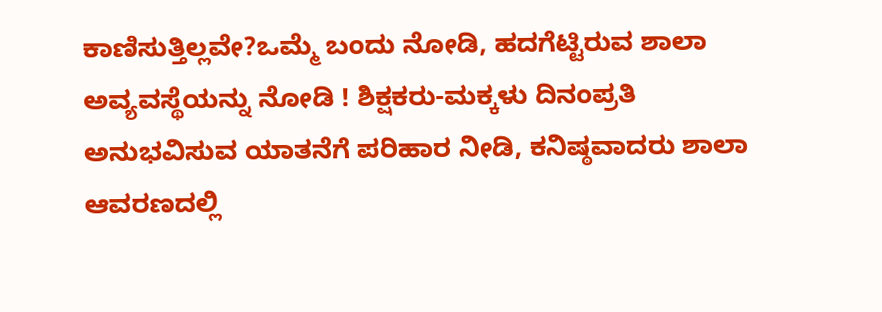ಕಾಣಿಸುತ್ತಿಲ್ಲವೇ?ಒಮ್ಮೆ ಬಂದು ನೋಡಿ, ಹದಗೆಟ್ಟಿರುವ ಶಾಲಾ ಅವ್ಯವಸ್ಥೆಯನ್ನು ನೋಡಿ ! ಶಿಕ್ಷಕರು-ಮಕ್ಕಳು ದಿನಂಪ್ರತಿ ಅನುಭವಿಸುವ ಯಾತನೆಗೆ ಪರಿಹಾರ ನೀಡಿ, ಕನಿಷ್ಠವಾದರು ಶಾಲಾ ಆವರಣದಲ್ಲಿ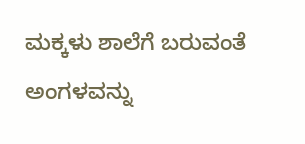ಮಕ್ಕಳು ಶಾಲೆಗೆ ಬರುವಂತೆ ಅಂಗಳವನ್ನು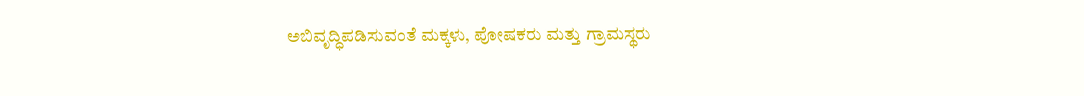ಅಬಿವೃದ್ಧಿಪಡಿಸುವಂತೆ ಮಕ್ಕಳು, ಪೋಷಕರು ಮತ್ತು ಗ್ರಾಮಸ್ಥರು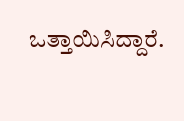ಒತ್ತಾಯಿಸಿದ್ದಾರೆ.